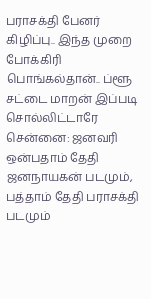பராசக்தி பேனர் கிழிப்பு.. இந்த முறை போக்கிரி பொங்கல்தான்.. ப்ளூ சட்டை மாறன் இப்படி சொல்லிட்டாரே
சென்னை: ஜனவரி ஒன்பதாம் தேதி ஜனநாயகன் படமும், பத்தாம் தேதி பராசக்தி படமும்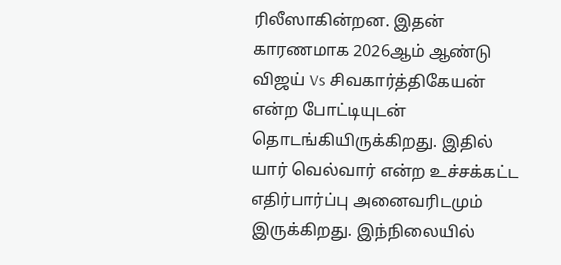ரிலீஸாகின்றன. இதன் காரணமாக 2026ஆம் ஆண்டு விஜய் Vs சிவகார்த்திகேயன் என்ற போட்டியுடன் தொடங்கியிருக்கிறது. இதில் யார் வெல்வார் என்ற உச்சக்கட்ட எதிர்பார்ப்பு அனைவரிடமும் இருக்கிறது. இந்நிலையில்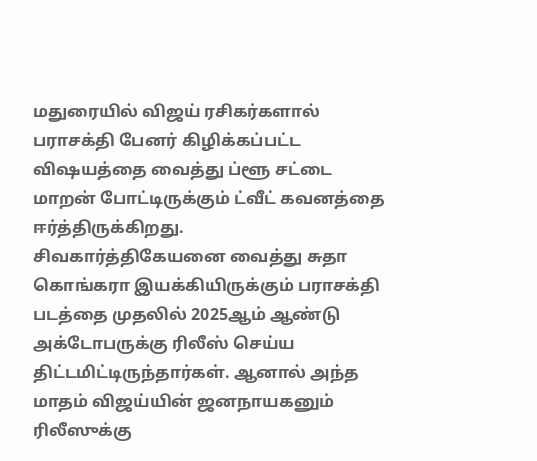மதுரையில் விஜய் ரசிகர்களால் பராசக்தி பேனர் கிழிக்கப்பட்ட விஷயத்தை வைத்து ப்ளூ சட்டை மாறன் போட்டிருக்கும் ட்வீட் கவனத்தை ஈர்த்திருக்கிறது.
சிவகார்த்திகேயனை வைத்து சுதா கொங்கரா இயக்கியிருக்கும் பராசக்தி படத்தை முதலில் 2025ஆம் ஆண்டு அக்டோபருக்கு ரிலீஸ் செய்ய திட்டமிட்டிருந்தார்கள். ஆனால் அந்த மாதம் விஜய்யின் ஜனநாயகனும் ரிலீஸுக்கு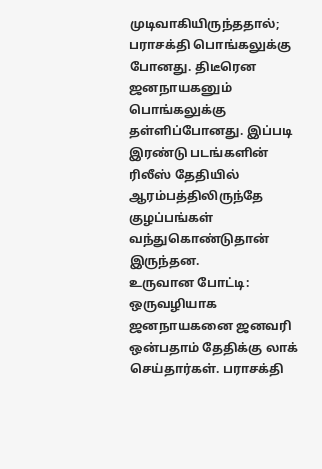முடிவாகியிருந்ததால்; பராசக்தி பொங்கலுக்கு போனது. திடீரென ஜனநாயகனும் பொங்கலுக்கு தள்ளிப்போனது. இப்படி இரண்டு படங்களின் ரிலீஸ் தேதியில் ஆரம்பத்திலிருந்தே குழப்பங்கள் வந்துகொண்டுதான் இருந்தன.
உருவான போட்டி: ஒருவழியாக ஜனநாயகனை ஜனவரி ஒன்பதாம் தேதிக்கு லாக் செய்தார்கள். பராசக்தி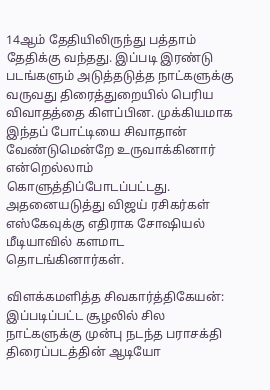14ஆம் தேதியிலிருந்து பத்தாம் தேதிக்கு வந்தது. இப்படி இரண்டு படங்களும் அடுத்தடுத்த நாட்களுக்கு வருவது திரைத்துறையில் பெரிய விவாதத்தை கிளப்பின. முக்கியமாக இந்தப் போட்டியை சிவாதான் வேண்டுமென்றே உருவாக்கினார் என்றெல்லாம் கொளுத்திப்போடப்பட்டது. அதனையடுத்து விஜய் ரசிகர்கள் எஸ்கேவுக்கு எதிராக சோஷியல் மீடியாவில் களமாட தொடங்கினார்கள்.

விளக்கமளித்த சிவகார்த்திகேயன்: இப்படிப்பட்ட சூழலில் சில நாட்களுக்கு முன்பு நடந்த பராசக்தி திரைப்படத்தின் ஆடியோ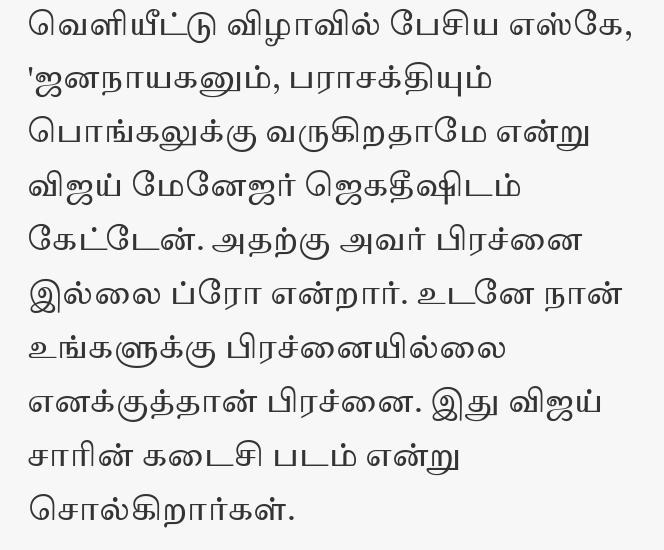வெளியீட்டு விழாவில் பேசிய எஸ்கே, 'ஜனநாயகனும், பராசக்தியும் பொங்கலுக்கு வருகிறதாமே என்று விஜய் மேனேஜர் ஜெகதீஷிடம் கேட்டேன். அதற்கு அவர் பிரச்னை இல்லை ப்ரோ என்றார். உடனே நான் உங்களுக்கு பிரச்னையில்லை எனக்குத்தான் பிரச்னை. இது விஜய் சாரின் கடைசி படம் என்று சொல்கிறார்கள்.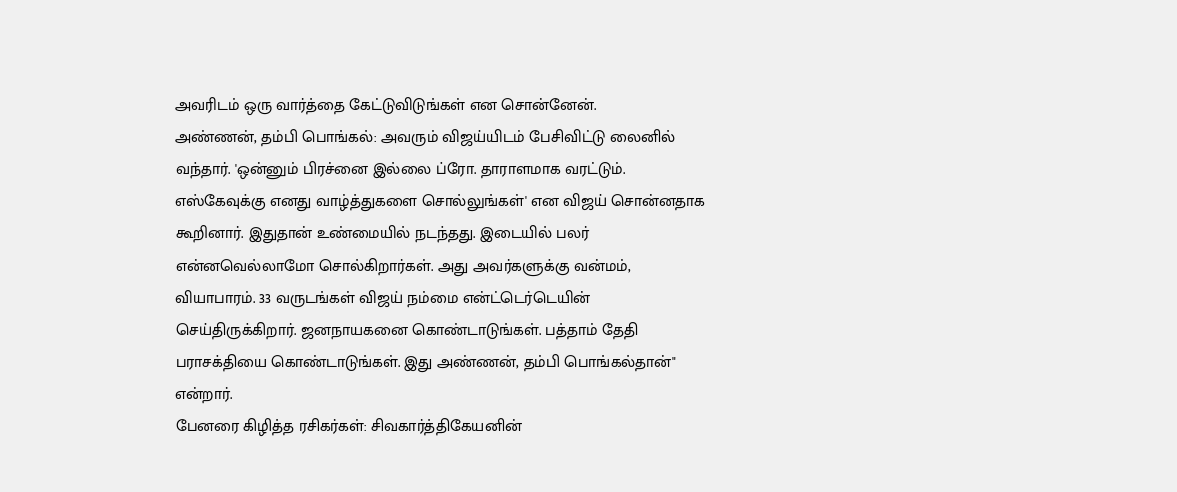அவரிடம் ஒரு வார்த்தை கேட்டுவிடுங்கள் என சொன்னேன்.
அண்ணன், தம்பி பொங்கல்: அவரும் விஜய்யிடம் பேசிவிட்டு லைனில் வந்தார். 'ஒன்னும் பிரச்னை இல்லை ப்ரோ. தாராளமாக வரட்டும். எஸ்கேவுக்கு எனது வாழ்த்துகளை சொல்லுங்கள்' என விஜய் சொன்னதாக கூறினார். இதுதான் உண்மையில் நடந்தது. இடையில் பலர் என்னவெல்லாமோ சொல்கிறார்கள். அது அவர்களுக்கு வன்மம், வியாபாரம். 33 வருடங்கள் விஜய் நம்மை என்ட்டெர்டெயின் செய்திருக்கிறார். ஜனநாயகனை கொண்டாடுங்கள். பத்தாம் தேதி பராசக்தியை கொண்டாடுங்கள். இது அண்ணன், தம்பி பொங்கல்தான்" என்றார்.
பேனரை கிழித்த ரசிகர்கள்: சிவகார்த்திகேயனின்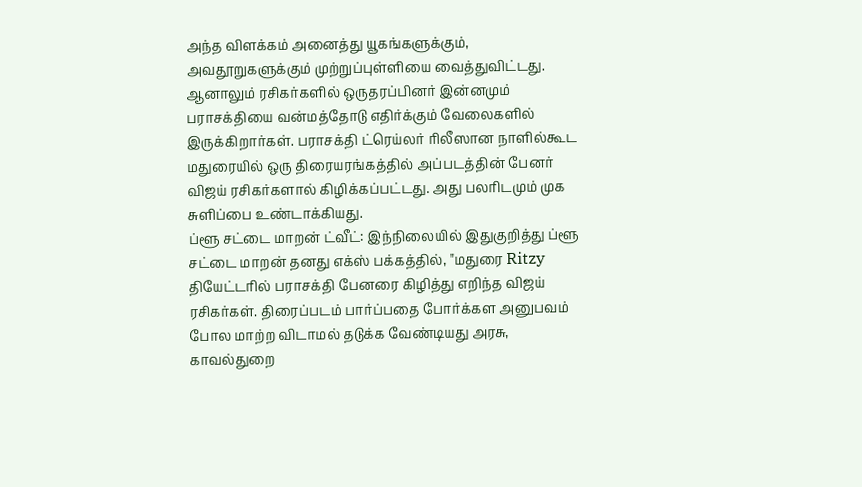அந்த விளக்கம் அனைத்து யூகங்களுக்கும், அவதூறுகளுக்கும் முற்றுப்புள்ளியை வைத்துவிட்டது. ஆனாலும் ரசிகர்களில் ஒருதரப்பினர் இன்னமும் பராசக்தியை வன்மத்தோடு எதிர்க்கும் வேலைகளில் இருக்கிறார்கள். பராசக்தி ட்ரெய்லர் ரிலீஸான நாளில்கூட மதுரையில் ஒரு திரையரங்கத்தில் அப்படத்தின் பேனர் விஜய் ரசிகர்களால் கிழிக்கப்பட்டது. அது பலரிடமும் முக சுளிப்பை உண்டாக்கியது.
ப்ளூ சட்டை மாறன் ட்வீட்: இந்நிலையில் இதுகுறித்து ப்ளூ சட்டை மாறன் தனது எக்ஸ் பக்கத்தில், "மதுரை Ritzy தியேட்டரில் பராசக்தி பேனரை கிழித்து எறிந்த விஜய் ரசிகர்கள். திரைப்படம் பார்ப்பதை போர்க்கள அனுபவம் போல மாற்ற விடாமல் தடுக்க வேண்டியது அரசு, காவல்துறை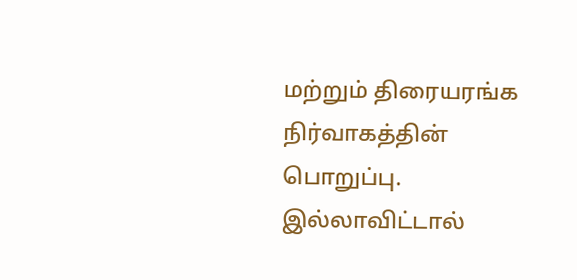மற்றும் திரையரங்க நிர்வாகத்தின் பொறுப்பு. இல்லாவிட்டால்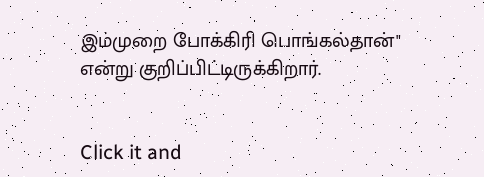இம்முறை போக்கிரி பொங்கல்தான்" என்று குறிப்பிட்டிருக்கிறார்.


Click it and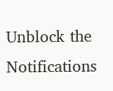Unblock the Notifications